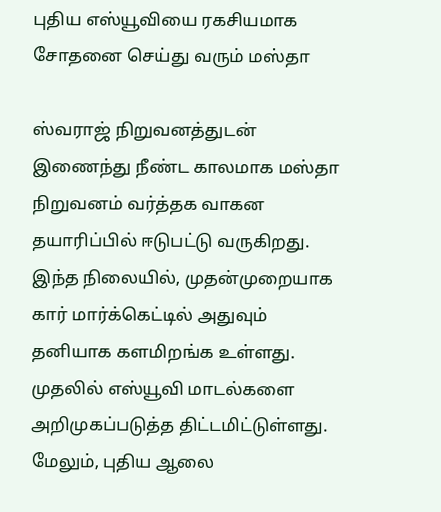புதிய எஸ்யூவியை ரகசியமாக சோதனை செய்து வரும் மஸ்தா

ஸ்வராஜ் நிறுவனத்துடன் இணைந்து நீண்ட காலமாக மஸ்தா நிறுவனம் வர்த்தக வாகன தயாரிப்பில் ஈடுபட்டு வருகிறது. இந்த நிலையில், முதன்முறையாக கார் மார்க்கெட்டில் அதுவும் தனியாக களமிறங்க உள்ளது.
முதலில் எஸ்யூவி மாடல்களை அறிமுகப்படுத்த திட்டமிட்டுள்ளது. மேலும், புதிய ஆலை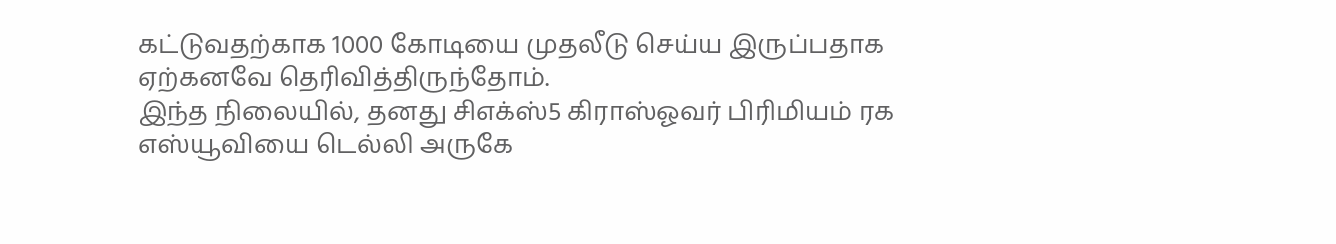கட்டுவதற்காக 1000 கோடியை முதலீடு செய்ய இருப்பதாக ஏற்கனவே தெரிவித்திருந்தோம்.
இந்த நிலையில், தனது சிஎக்ஸ்5 கிராஸ்ஓவர் பிரிமியம் ரக எஸ்யூவியை டெல்லி அருகே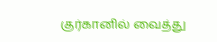குர்கானில் வைத்து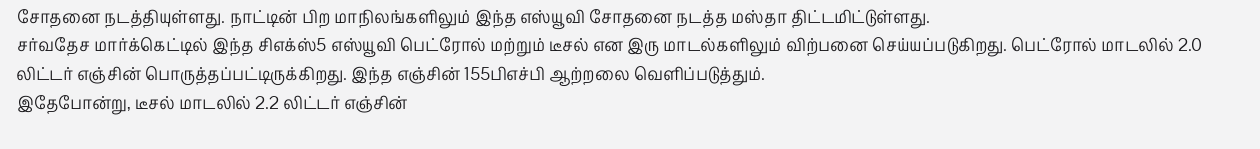சோதனை நடத்தியுள்ளது. நாட்டின் பிற மாநிலங்களிலும் இந்த எஸ்யூவி சோதனை நடத்த மஸ்தா திட்டமிட்டுள்ளது.
சர்வதேச மார்க்கெட்டில் இந்த சிஎக்ஸ்5 எஸ்யூவி பெட்ரோல் மற்றும் டீசல் என இரு மாடல்களிலும் விற்பனை செய்யப்படுகிறது. பெட்ரோல் மாடலில் 2.0 லிட்டர் எஞ்சின் பொருத்தப்பட்டிருக்கிறது. இந்த எஞ்சின் 155பிஎச்பி ஆற்றலை வெளிப்படுத்தும்.
இதேபோன்று, டீசல் மாடலில் 2.2 லிட்டர் எஞ்சின்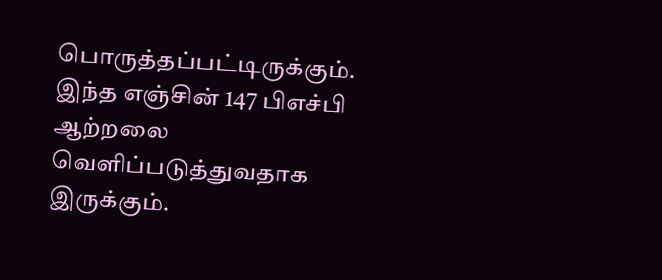பொருத்தப்பட்டிருக்கும். இந்த எஞ்சின் 147 பிஎச்பி ஆற்றலை வெளிப்படுத்துவதாக இருக்கும்.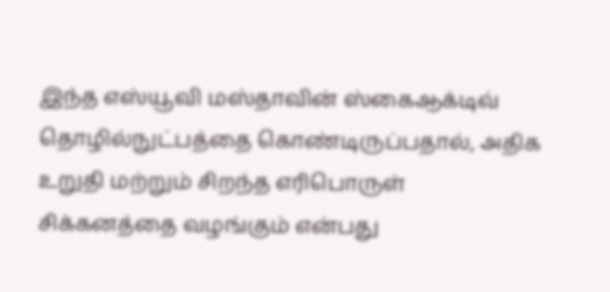இந்த எஸ்யூவி மஸ்தாவின் ஸ்கைஆக்டிவ் தொழில்நுட்பத்தை கொண்டிருப்பதால், அதிக உறுதி மற்றும் சிறந்த எரிபொருள் சிக்கனத்தை வழங்கும் என்பது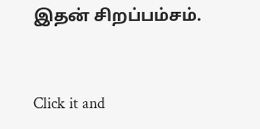இதன் சிறப்பம்சம்.


Click it and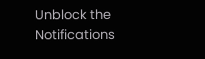Unblock the Notifications